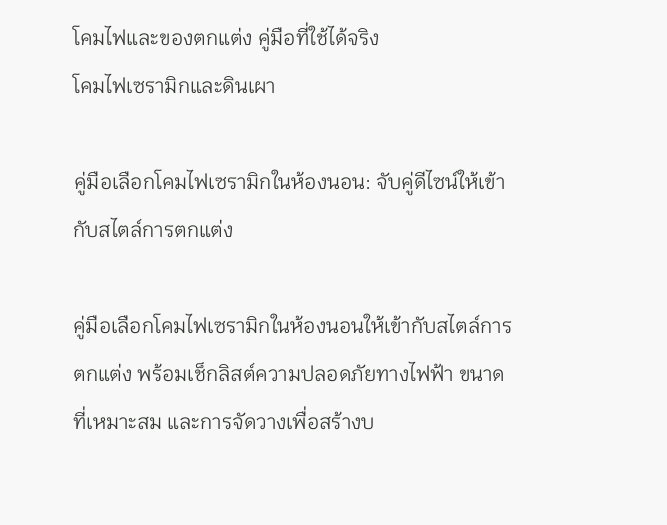โคมไฟและของตกแต่ง คู่มือที่ใช้ได้จริง
โคมไฟเซรามิกและดินเผา

คู่มือเลือกโคมไฟเซรามิกในห้องนอน: จับคู่ดีไซน์ให้เข้ากับสไตล์การตกแต่ง

คู่มือเลือกโคมไฟเซรามิกในห้องนอนให้เข้ากับสไตล์การตกแต่ง พร้อมเช็กลิสต์ความปลอดภัยทางไฟฟ้า ขนาดที่เหมาะสม และการจัดวางเพื่อสร้างบ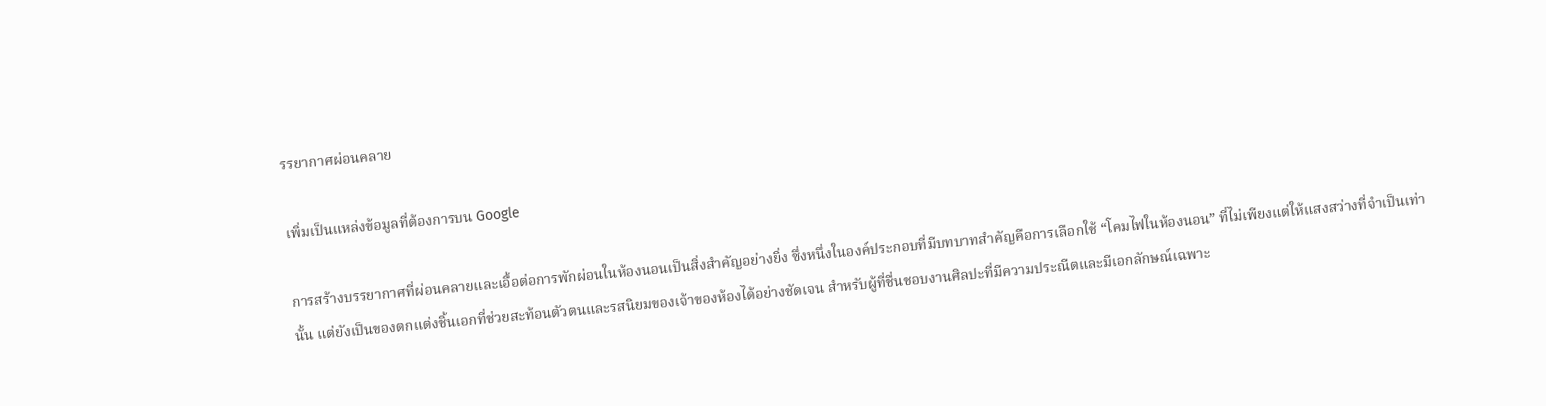รรยากาศผ่อนคลาย

เพิ่มเป็นแหล่งข้อมูลที่ต้องการบน Google

การสร้างบรรยากาศที่ผ่อนคลายและเอื้อต่อการพักผ่อนในห้องนอนเป็นสิ่งสำคัญอย่างยิ่ง ซึ่งหนึ่งในองค์ประกอบที่มีบทบาทสำคัญคือการเลือกใช้ “โคมไฟในห้องนอน” ที่ไม่เพียงแต่ให้แสงสว่างที่จำเป็นเท่านั้น แต่ยังเป็นของตกแต่งชิ้นเอกที่ช่วยสะท้อนตัวตนและรสนิยมของเจ้าของห้องได้อย่างชัดเจน สำหรับผู้ที่ชื่นชอบงานศิลปะที่มีความประณีตและมีเอกลักษณ์เฉพาะ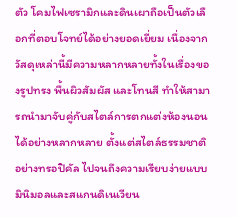ตัว โคมไฟเซรามิกและดินเผาถือเป็นตัวเลือกที่ตอบโจทย์ได้อย่างยอดเยี่ยม เนื่องจากวัสดุเหล่านี้มีความหลากหลายทั้งในเรื่องของรูปทรง พื้นผิวสัมผัส และโทนสี ทำให้สามารถนำมาจับคู่กับสไตล์การตกแต่งห้องนอนได้อย่างหลากหลาย ตั้งแต่สไตล์ธรรมชาติอย่างทรอปิคัล ไปจนถึงความเรียบง่ายแบบมินิมอลและสแกนดิเนเวียน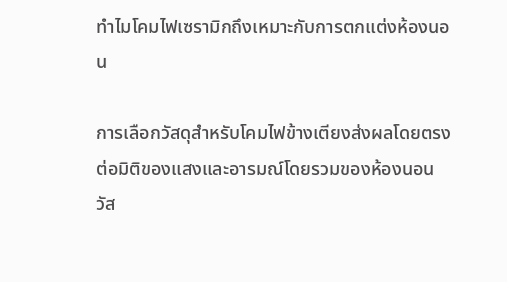ทำไมโคมไฟเซรามิกถึงเหมาะกับการตกแต่งห้องนอน

การเลือกวัสดุสำหรับโคมไฟข้างเตียงส่งผลโดยตรงต่อมิติของแสงและอารมณ์โดยรวมของห้องนอน วัส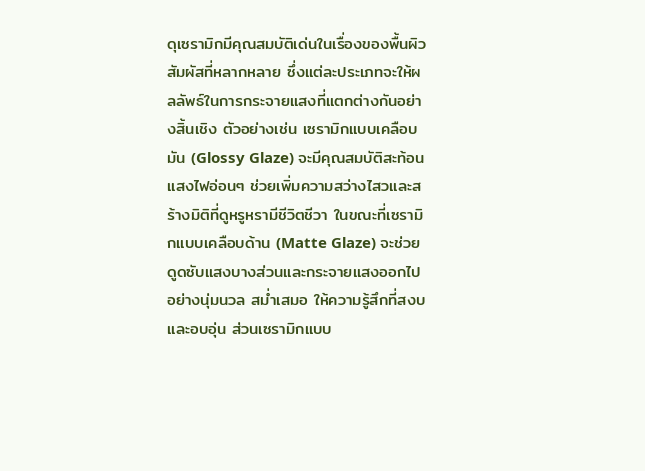ดุเซรามิกมีคุณสมบัติเด่นในเรื่องของพื้นผิวสัมผัสที่หลากหลาย ซึ่งแต่ละประเภทจะให้ผลลัพธ์ในการกระจายแสงที่แตกต่างกันอย่างสิ้นเชิง ตัวอย่างเช่น เซรามิกแบบเคลือบมัน (Glossy Glaze) จะมีคุณสมบัติสะท้อนแสงไฟอ่อนๆ ช่วยเพิ่มความสว่างไสวและสร้างมิติที่ดูหรูหรามีชีวิตชีวา ในขณะที่เซรามิกแบบเคลือบด้าน (Matte Glaze) จะช่วยดูดซับแสงบางส่วนและกระจายแสงออกไปอย่างนุ่มนวล สม่ำเสมอ ให้ความรู้สึกที่สงบและอบอุ่น ส่วนเซรามิกแบบ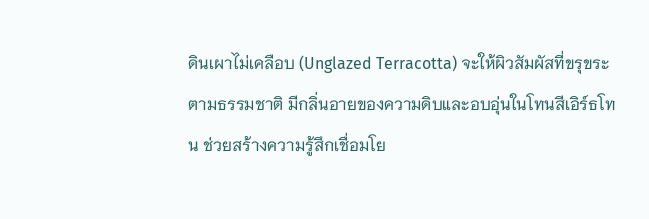ดินเผาไม่เคลือบ (Unglazed Terracotta) จะให้ผิวสัมผัสที่ขรุขระตามธรรมชาติ มีกลิ่นอายของความดิบและอบอุ่นในโทนสีเอิร์ธโทน ช่วยสร้างความรู้สึกเชื่อมโย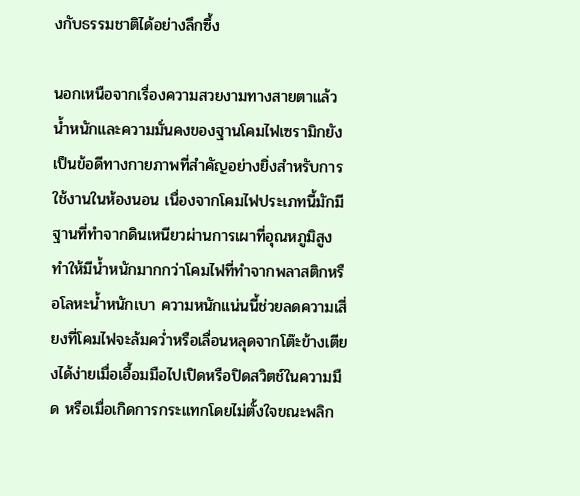งกับธรรมชาติได้อย่างลึกซึ้ง

นอกเหนือจากเรื่องความสวยงามทางสายตาแล้ว น้ำหนักและความมั่นคงของฐานโคมไฟเซรามิกยังเป็นข้อดีทางกายภาพที่สำคัญอย่างยิ่งสำหรับการใช้งานในห้องนอน เนื่องจากโคมไฟประเภทนี้มักมีฐานที่ทำจากดินเหนียวผ่านการเผาที่อุณหภูมิสูง ทำให้มีน้ำหนักมากกว่าโคมไฟที่ทำจากพลาสติกหรือโลหะน้ำหนักเบา ความหนักแน่นนี้ช่วยลดความเสี่ยงที่โคมไฟจะล้มคว่ำหรือเลื่อนหลุดจากโต๊ะข้างเตียงได้ง่ายเมื่อเอื้อมมือไปเปิดหรือปิดสวิตช์ในความมืด หรือเมื่อเกิดการกระแทกโดยไม่ตั้งใจขณะพลิก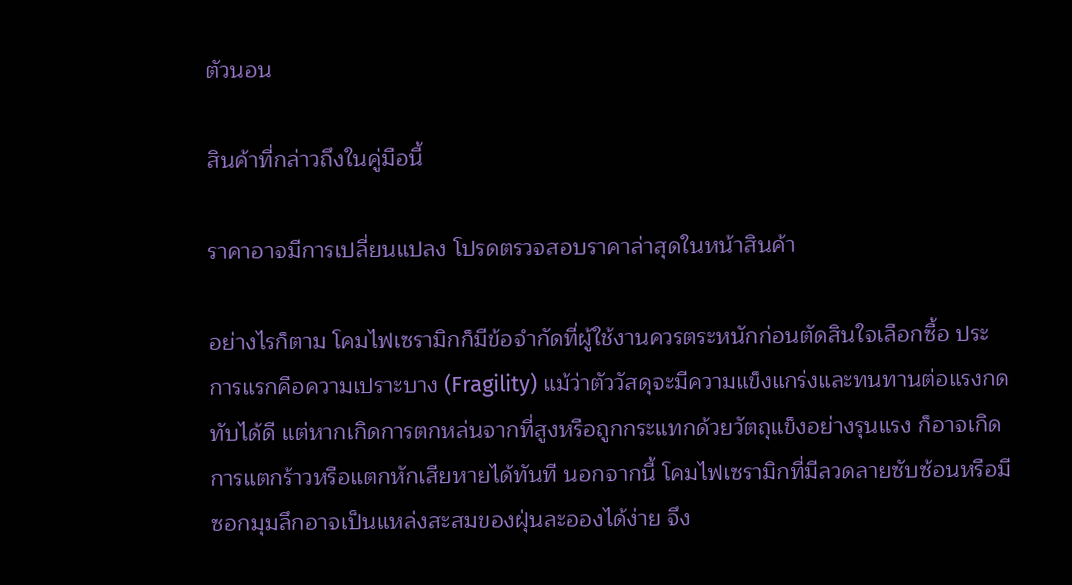ตัวนอน

สินค้าที่กล่าวถึงในคู่มือนี้

ราคาอาจมีการเปลี่ยนแปลง โปรดตรวจสอบราคาล่าสุดในหน้าสินค้า

อย่างไรก็ตาม โคมไฟเซรามิกก็มีข้อจำกัดที่ผู้ใช้งานควรตระหนักก่อนตัดสินใจเลือกซื้อ ประการแรกคือความเปราะบาง (Fragility) แม้ว่าตัววัสดุจะมีความแข็งแกร่งและทนทานต่อแรงกดทับได้ดี แต่หากเกิดการตกหล่นจากที่สูงหรือถูกกระแทกด้วยวัตถุแข็งอย่างรุนแรง ก็อาจเกิดการแตกร้าวหรือแตกหักเสียหายได้ทันที นอกจากนี้ โคมไฟเซรามิกที่มีลวดลายซับซ้อนหรือมีซอกมุมลึกอาจเป็นแหล่งสะสมของฝุ่นละอองได้ง่าย จึง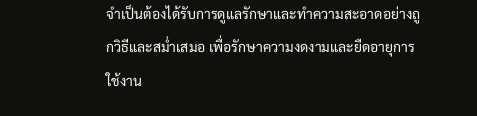จำเป็นต้องได้รับการดูแลรักษาและทำความสะอาดอย่างถูกวิธีและสม่ำเสมอ เพื่อรักษาความงดงามและยืดอายุการใช้งาน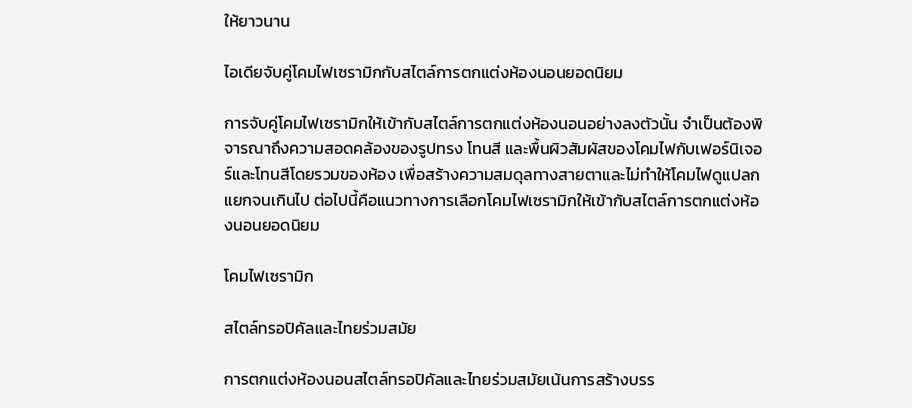ให้ยาวนาน

ไอเดียจับคู่โคมไฟเซรามิกกับสไตล์การตกแต่งห้องนอนยอดนิยม

การจับคู่โคมไฟเซรามิกให้เข้ากับสไตล์การตกแต่งห้องนอนอย่างลงตัวนั้น จำเป็นต้องพิจารณาถึงความสอดคล้องของรูปทรง โทนสี และพื้นผิวสัมผัสของโคมไฟกับเฟอร์นิเจอร์และโทนสีโดยรวมของห้อง เพื่อสร้างความสมดุลทางสายตาและไม่ทำให้โคมไฟดูแปลกแยกจนเกินไป ต่อไปนี้คือแนวทางการเลือกโคมไฟเซรามิกให้เข้ากับสไตล์การตกแต่งห้องนอนยอดนิยม

โคมไฟเซรามิก

สไตล์ทรอปิคัลและไทยร่วมสมัย

การตกแต่งห้องนอนสไตล์ทรอปิคัลและไทยร่วมสมัยเน้นการสร้างบรร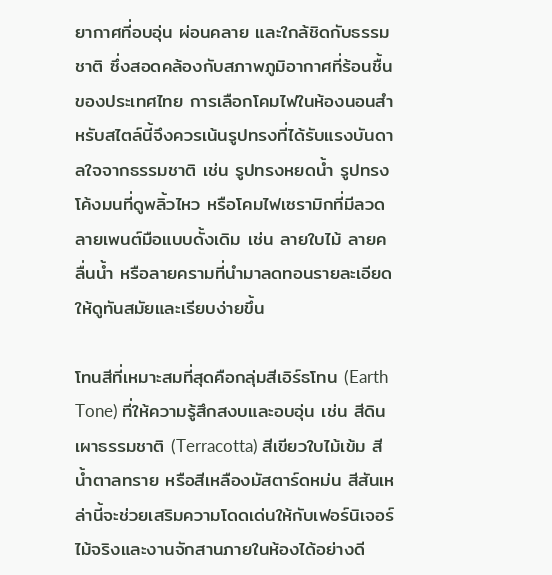ยากาศที่อบอุ่น ผ่อนคลาย และใกล้ชิดกับธรรมชาติ ซึ่งสอดคล้องกับสภาพภูมิอากาศที่ร้อนชื้นของประเทศไทย การเลือกโคมไฟในห้องนอนสำหรับสไตล์นี้จึงควรเน้นรูปทรงที่ได้รับแรงบันดาลใจจากธรรมชาติ เช่น รูปทรงหยดน้ำ รูปทรงโค้งมนที่ดูพลิ้วไหว หรือโคมไฟเซรามิกที่มีลวดลายเพนต์มือแบบดั้งเดิม เช่น ลายใบไม้ ลายคลื่นน้ำ หรือลายครามที่นำมาลดทอนรายละเอียดให้ดูทันสมัยและเรียบง่ายขึ้น

โทนสีที่เหมาะสมที่สุดคือกลุ่มสีเอิร์ธโทน (Earth Tone) ที่ให้ความรู้สึกสงบและอบอุ่น เช่น สีดินเผาธรรมชาติ (Terracotta) สีเขียวใบไม้เข้ม สีน้ำตาลทราย หรือสีเหลืองมัสตาร์ดหม่น สีสันเหล่านี้จะช่วยเสริมความโดดเด่นให้กับเฟอร์นิเจอร์ไม้จริงและงานจักสานภายในห้องได้อย่างดี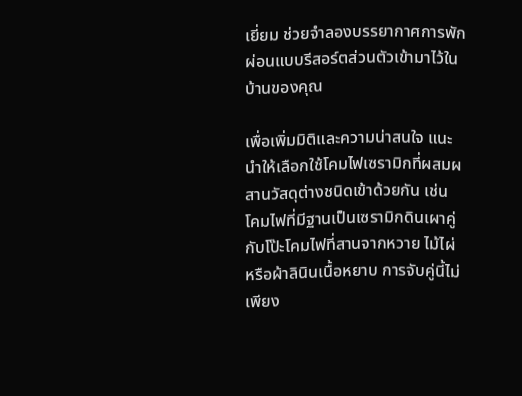เยี่ยม ช่วยจำลองบรรยากาศการพักผ่อนแบบรีสอร์ตส่วนตัวเข้ามาไว้ในบ้านของคุณ

เพื่อเพิ่มมิติและความน่าสนใจ แนะนำให้เลือกใช้โคมไฟเซรามิกที่ผสมผสานวัสดุต่างชนิดเข้าด้วยกัน เช่น โคมไฟที่มีฐานเป็นเซรามิกดินเผาคู่กับโป๊ะโคมไฟที่สานจากหวาย ไม้ไผ่ หรือผ้าลินินเนื้อหยาบ การจับคู่นี้ไม่เพียง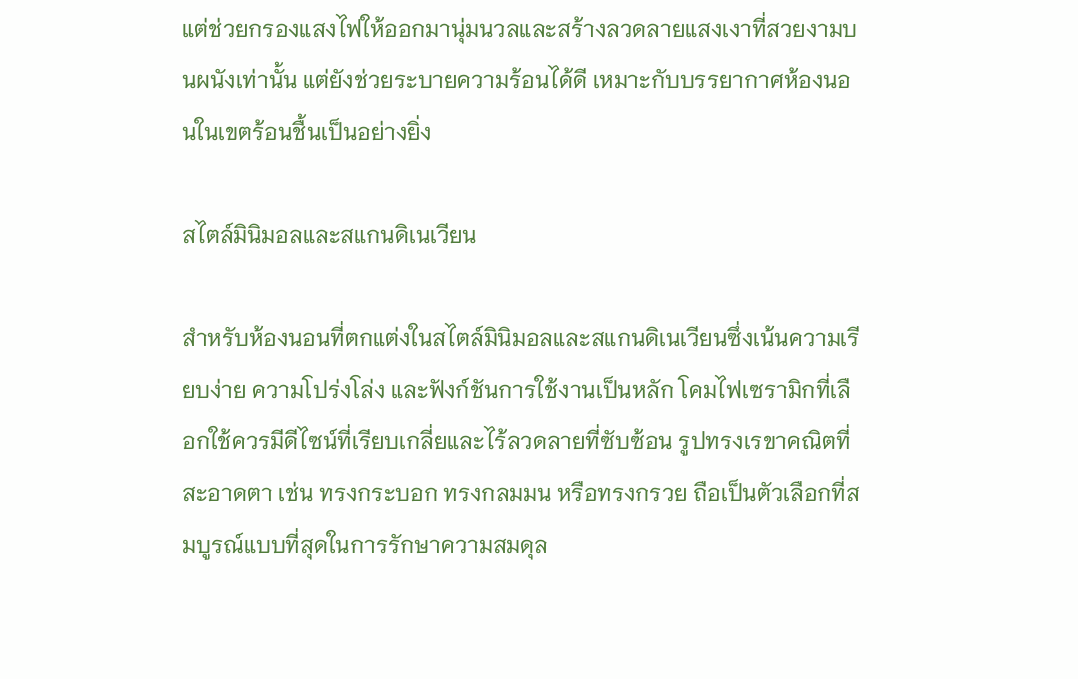แต่ช่วยกรองแสงไฟให้ออกมานุ่มนวลและสร้างลวดลายแสงเงาที่สวยงามบนผนังเท่านั้น แต่ยังช่วยระบายความร้อนได้ดี เหมาะกับบรรยากาศห้องนอนในเขตร้อนชื้นเป็นอย่างยิ่ง

สไตล์มินิมอลและสแกนดิเนเวียน

สำหรับห้องนอนที่ตกแต่งในสไตล์มินิมอลและสแกนดิเนเวียนซึ่งเน้นความเรียบง่าย ความโปร่งโล่ง และฟังก์ชันการใช้งานเป็นหลัก โคมไฟเซรามิกที่เลือกใช้ควรมีดีไซน์ที่เรียบเกลี่ยและไร้ลวดลายที่ซับซ้อน รูปทรงเรขาคณิตที่สะอาดตา เช่น ทรงกระบอก ทรงกลมมน หรือทรงกรวย ถือเป็นตัวเลือกที่สมบูรณ์แบบที่สุดในการรักษาความสมดุล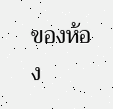ของห้อง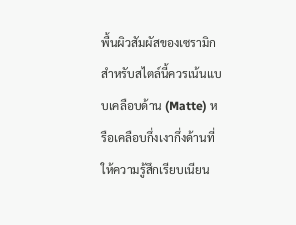พื้นผิวสัมผัสของเซรามิกสำหรับสไตล์นี้ควรเน้นแบบเคลือบด้าน (Matte) หรือเคลือบกึ่งเงากึ่งด้านที่ให้ความรู้สึกเรียบเนียน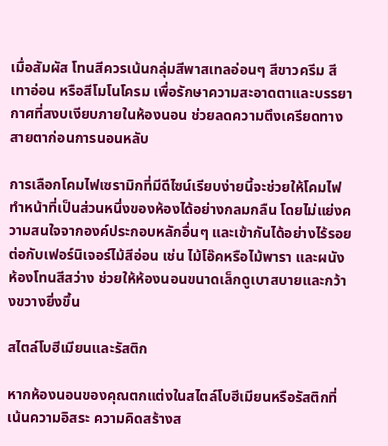เมื่อสัมผัส โทนสีควรเน้นกลุ่มสีพาสเทลอ่อนๆ สีขาวครีม สีเทาอ่อน หรือสีโมโนโครม เพื่อรักษาความสะอาดตาและบรรยากาศที่สงบเงียบภายในห้องนอน ช่วยลดความตึงเครียดทางสายตาก่อนการนอนหลับ

การเลือกโคมไฟเซรามิกที่มีดีไซน์เรียบง่ายนี้จะช่วยให้โคมไฟทำหน้าที่เป็นส่วนหนึ่งของห้องได้อย่างกลมกลืน โดยไม่แย่งความสนใจจากองค์ประกอบหลักอื่นๆ และเข้ากันได้อย่างไร้รอยต่อกับเฟอร์นิเจอร์ไม้สีอ่อน เช่น ไม้โอ๊คหรือไม้พารา และผนังห้องโทนสีสว่าง ช่วยให้ห้องนอนขนาดเล็กดูเบาสบายและกว้างขวางยิ่งขึ้น

สไตล์โบฮีเมียนและรัสติก

หากห้องนอนของคุณตกแต่งในสไตล์โบฮีเมียนหรือรัสติกที่เน้นความอิสระ ความคิดสร้างส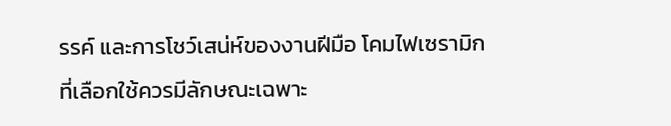รรค์ และการโชว์เสน่ห์ของงานฝีมือ โคมไฟเซรามิกที่เลือกใช้ควรมีลักษณะเฉพาะ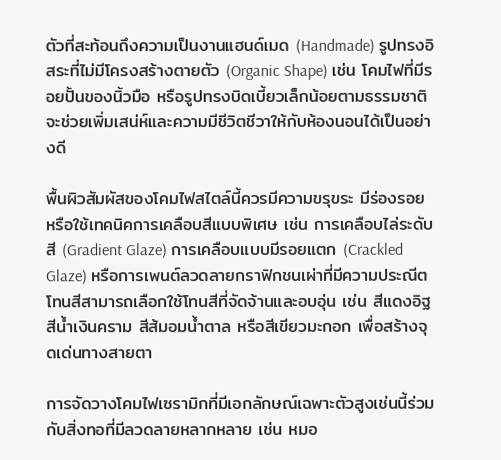ตัวที่สะท้อนถึงความเป็นงานแฮนด์เมด (Handmade) รูปทรงอิสระที่ไม่มีโครงสร้างตายตัว (Organic Shape) เช่น โคมไฟที่มีรอยปั้นของนิ้วมือ หรือรูปทรงบิดเบี้ยวเล็กน้อยตามธรรมชาติ จะช่วยเพิ่มเสน่ห์และความมีชีวิตชีวาให้กับห้องนอนได้เป็นอย่างดี

พื้นผิวสัมผัสของโคมไฟสไตล์นี้ควรมีความขรุขระ มีร่องรอย หรือใช้เทคนิคการเคลือบสีแบบพิเศษ เช่น การเคลือบไล่ระดับสี (Gradient Glaze) การเคลือบแบบมีรอยแตก (Crackled Glaze) หรือการเพนต์ลวดลายกราฟิกชนเผ่าที่มีความประณีต โทนสีสามารถเลือกใช้โทนสีที่จัดจ้านและอบอุ่น เช่น สีแดงอิฐ สีน้ำเงินคราม สีส้มอมน้ำตาล หรือสีเขียวมะกอก เพื่อสร้างจุดเด่นทางสายตา

การจัดวางโคมไฟเซรามิกที่มีเอกลักษณ์เฉพาะตัวสูงเช่นนี้ร่วมกับสิ่งทอที่มีลวดลายหลากหลาย เช่น หมอ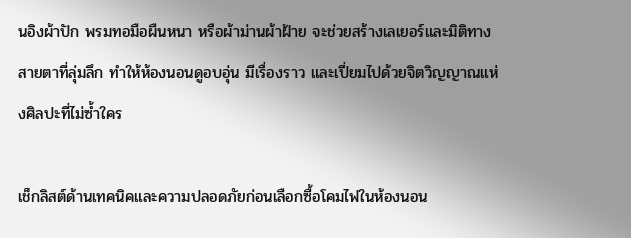นอิงผ้าปัก พรมทอมือผืนหนา หรือผ้าม่านผ้าฝ้าย จะช่วยสร้างเลเยอร์และมิติทางสายตาที่ลุ่มลึก ทำให้ห้องนอนดูอบอุ่น มีเรื่องราว และเปี่ยมไปด้วยจิตวิญญาณแห่งศิลปะที่ไม่ซ้ำใคร

เช็กลิสต์ด้านเทคนิคและความปลอดภัยก่อนเลือกซื้อโคมไฟในห้องนอน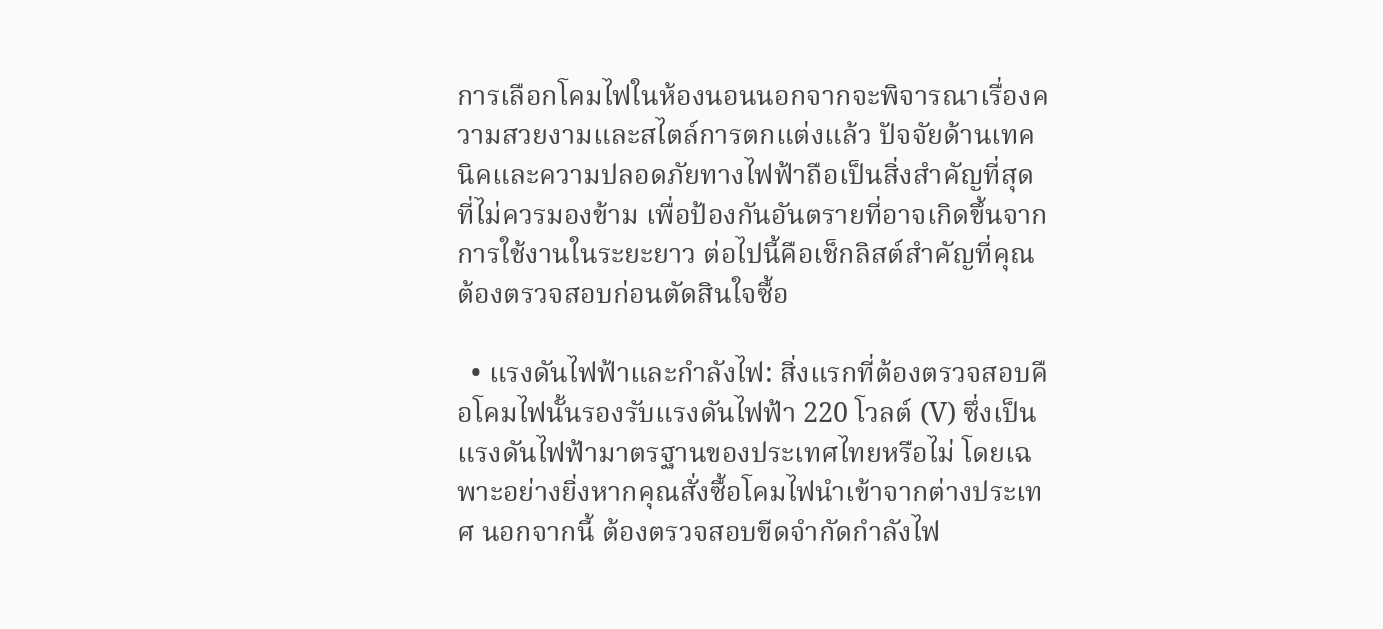การเลือกโคมไฟในห้องนอนนอกจากจะพิจารณาเรื่องความสวยงามและสไตล์การตกแต่งแล้ว ปัจจัยด้านเทคนิคและความปลอดภัยทางไฟฟ้าถือเป็นสิ่งสำคัญที่สุดที่ไม่ควรมองข้าม เพื่อป้องกันอันตรายที่อาจเกิดขึ้นจากการใช้งานในระยะยาว ต่อไปนี้คือเช็กลิสต์สำคัญที่คุณต้องตรวจสอบก่อนตัดสินใจซื้อ

  • แรงดันไฟฟ้าและกำลังไฟ: สิ่งแรกที่ต้องตรวจสอบคือโคมไฟนั้นรองรับแรงดันไฟฟ้า 220 โวลต์ (V) ซึ่งเป็นแรงดันไฟฟ้ามาตรฐานของประเทศไทยหรือไม่ โดยเฉพาะอย่างยิ่งหากคุณสั่งซื้อโคมไฟนำเข้าจากต่างประเทศ นอกจากนี้ ต้องตรวจสอบขีดจำกัดกำลังไฟ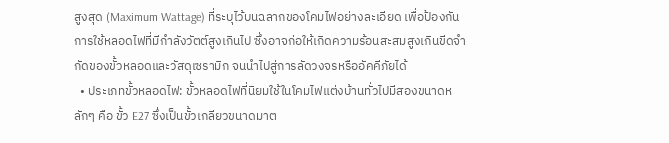สูงสุด (Maximum Wattage) ที่ระบุไว้บนฉลากของโคมไฟอย่างละเอียด เพื่อป้องกันการใช้หลอดไฟที่มีกำลังวัตต์สูงเกินไป ซึ่งอาจก่อให้เกิดความร้อนสะสมสูงเกินขีดจำกัดของขั้วหลอดและวัสดุเซรามิก จนนำไปสู่การลัดวงจรหรืออัคคีภัยได้
  • ประเภทขั้วหลอดไฟ: ขั้วหลอดไฟที่นิยมใช้ในโคมไฟแต่งบ้านทั่วไปมีสองขนาดหลักๆ คือ ขั้ว E27 ซึ่งเป็นขั้วเกลียวขนาดมาต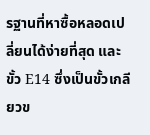รฐานที่หาซื้อหลอดเปลี่ยนได้ง่ายที่สุด และขั้ว E14 ซึ่งเป็นขั้วเกลียวข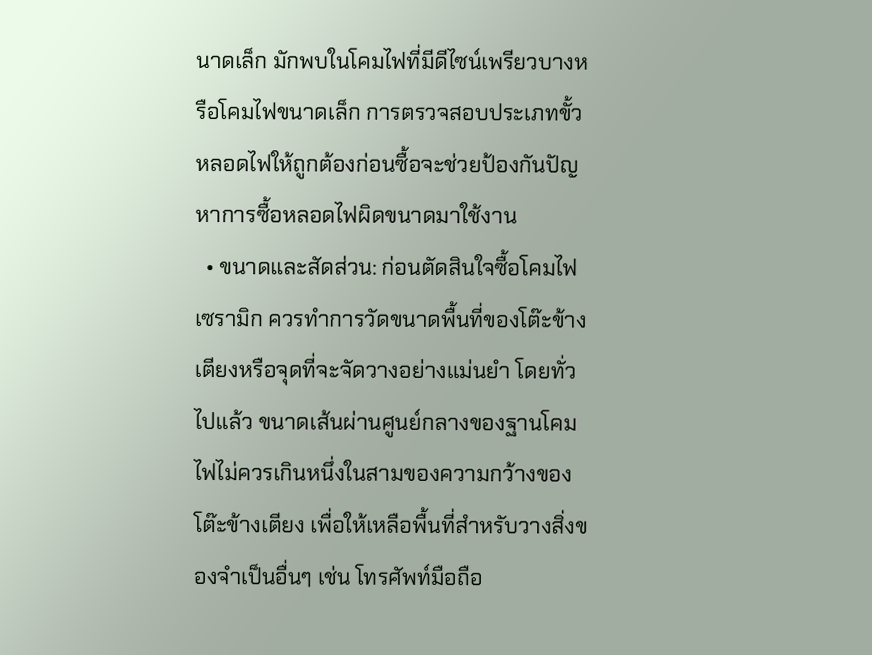นาดเล็ก มักพบในโคมไฟที่มีดีไซน์เพรียวบางหรือโคมไฟขนาดเล็ก การตรวจสอบประเภทขั้วหลอดไฟให้ถูกต้องก่อนซื้อจะช่วยป้องกันปัญหาการซื้อหลอดไฟผิดขนาดมาใช้งาน
  • ขนาดและสัดส่วน: ก่อนตัดสินใจซื้อโคมไฟเซรามิก ควรทำการวัดขนาดพื้นที่ของโต๊ะข้างเตียงหรือจุดที่จะจัดวางอย่างแม่นยำ โดยทั่วไปแล้ว ขนาดเส้นผ่านศูนย์กลางของฐานโคมไฟไม่ควรเกินหนึ่งในสามของความกว้างของโต๊ะข้างเตียง เพื่อให้เหลือพื้นที่สำหรับวางสิ่งของจำเป็นอื่นๆ เช่น โทรศัพท์มือถือ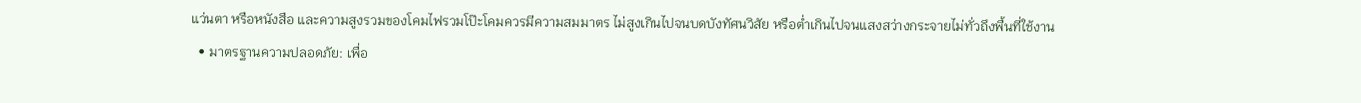แว่นตา หรือหนังสือ และความสูงรวมของโคมไฟรวมโป๊ะโคมควรมีความสมมาตร ไม่สูงเกินไปจนบดบังทัศนวิสัย หรือต่ำเกินไปจนแสงสว่างกระจายไม่ทั่วถึงพื้นที่ใช้งาน
  • มาตรฐานความปลอดภัย: เพื่อ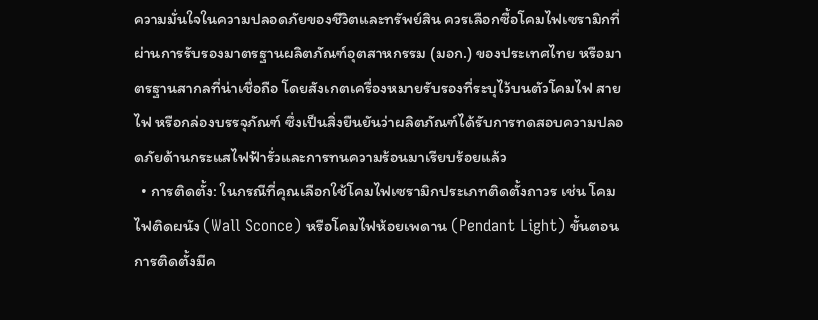ความมั่นใจในความปลอดภัยของชีวิตและทรัพย์สิน ควรเลือกซื้อโคมไฟเซรามิกที่ผ่านการรับรองมาตรฐานผลิตภัณฑ์อุตสาหกรรม (มอก.) ของประเทศไทย หรือมาตรฐานสากลที่น่าเชื่อถือ โดยสังเกตเครื่องหมายรับรองที่ระบุไว้บนตัวโคมไฟ สายไฟ หรือกล่องบรรจุภัณฑ์ ซึ่งเป็นสิ่งยืนยันว่าผลิตภัณฑ์ได้รับการทดสอบความปลอดภัยด้านกระแสไฟฟ้ารั่วและการทนความร้อนมาเรียบร้อยแล้ว
  • การติดตั้ง: ในกรณีที่คุณเลือกใช้โคมไฟเซรามิกประเภทติดตั้งถาวร เช่น โคมไฟติดผนัง (Wall Sconce) หรือโคมไฟห้อยเพดาน (Pendant Light) ขั้นตอนการติดตั้งมีค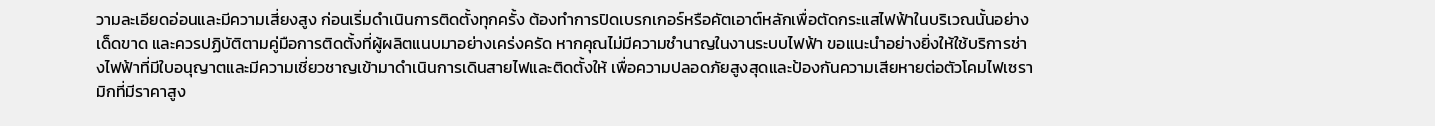วามละเอียดอ่อนและมีความเสี่ยงสูง ก่อนเริ่มดำเนินการติดตั้งทุกครั้ง ต้องทำการปิดเบรกเกอร์หรือคัตเอาต์หลักเพื่อตัดกระแสไฟฟ้าในบริเวณนั้นอย่างเด็ดขาด และควรปฏิบัติตามคู่มือการติดตั้งที่ผู้ผลิตแนบมาอย่างเคร่งครัด หากคุณไม่มีความชำนาญในงานระบบไฟฟ้า ขอแนะนำอย่างยิ่งให้ใช้บริการช่างไฟฟ้าที่มีใบอนุญาตและมีความเชี่ยวชาญเข้ามาดำเนินการเดินสายไฟและติดตั้งให้ เพื่อความปลอดภัยสูงสุดและป้องกันความเสียหายต่อตัวโคมไฟเซรามิกที่มีราคาสูง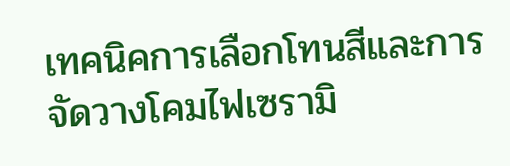เทคนิคการเลือกโทนสีและการจัดวางโคมไฟเซรามิ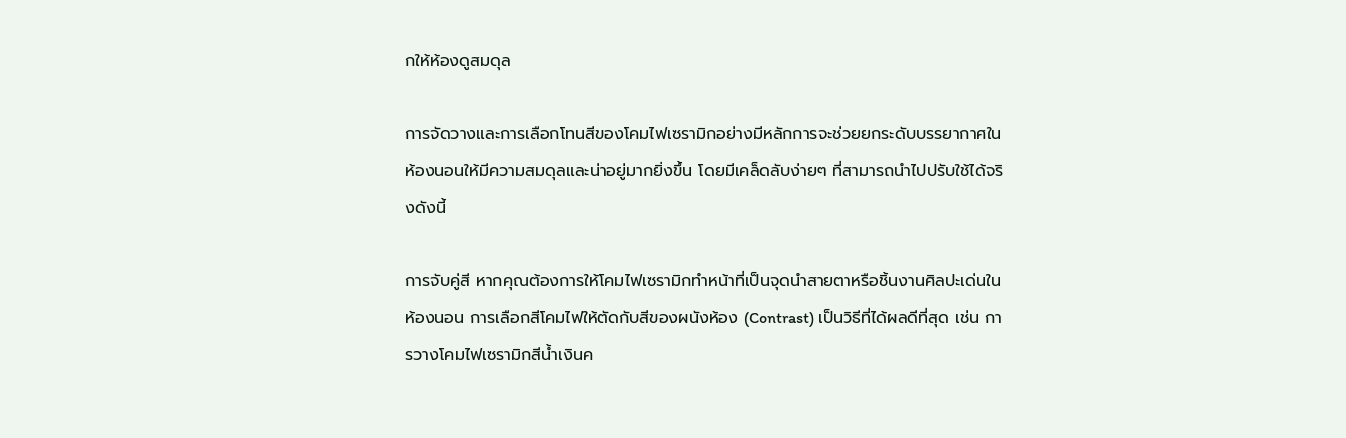กให้ห้องดูสมดุล

การจัดวางและการเลือกโทนสีของโคมไฟเซรามิกอย่างมีหลักการจะช่วยยกระดับบรรยากาศในห้องนอนให้มีความสมดุลและน่าอยู่มากยิ่งขึ้น โดยมีเคล็ดลับง่ายๆ ที่สามารถนำไปปรับใช้ได้จริงดังนี้

การจับคู่สี หากคุณต้องการให้โคมไฟเซรามิกทำหน้าที่เป็นจุดนำสายตาหรือชิ้นงานศิลปะเด่นในห้องนอน การเลือกสีโคมไฟให้ตัดกับสีของผนังห้อง (Contrast) เป็นวิธีที่ได้ผลดีที่สุด เช่น การวางโคมไฟเซรามิกสีน้ำเงินค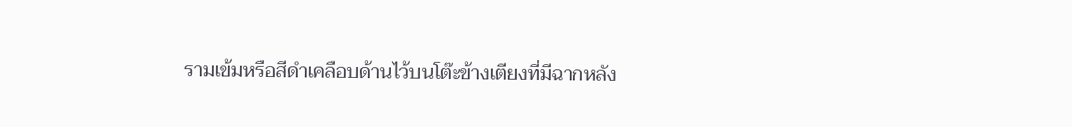รามเข้มหรือสีดำเคลือบด้านไว้บนโต๊ะข้างเตียงที่มีฉากหลัง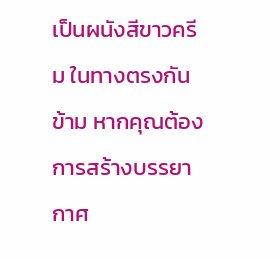เป็นผนังสีขาวครีม ในทางตรงกันข้าม หากคุณต้องการสร้างบรรยากาศ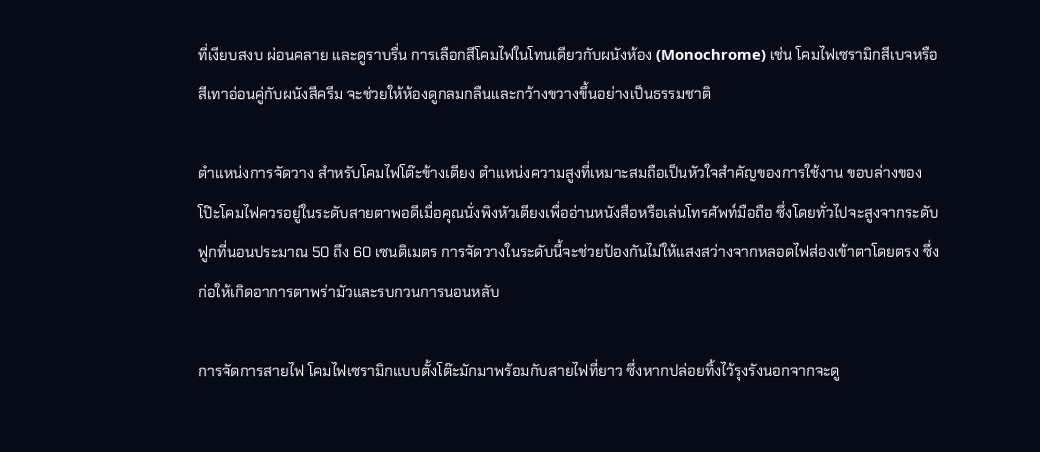ที่เงียบสงบ ผ่อนคลาย และดูราบรื่น การเลือกสีโคมไฟในโทนเดียวกับผนังห้อง (Monochrome) เช่น โคมไฟเซรามิกสีเบจหรือสีเทาอ่อนคู่กับผนังสีครีม จะช่วยให้ห้องดูกลมกลืนและกว้างขวางขึ้นอย่างเป็นธรรมชาติ

ตำแหน่งการจัดวาง สำหรับโคมไฟโต๊ะข้างเตียง ตำแหน่งความสูงที่เหมาะสมถือเป็นหัวใจสำคัญของการใช้งาน ขอบล่างของโป๊ะโคมไฟควรอยู่ในระดับสายตาพอดีเมื่อคุณนั่งพิงหัวเตียงเพื่ออ่านหนังสือหรือเล่นโทรศัพท์มือถือ ซึ่งโดยทั่วไปจะสูงจากระดับฟูกที่นอนประมาณ 50 ถึง 60 เซนติเมตร การจัดวางในระดับนี้จะช่วยป้องกันไม่ให้แสงสว่างจากหลอดไฟส่องเข้าตาโดยตรง ซึ่งก่อให้เกิดอาการตาพร่ามัวและรบกวนการนอนหลับ

การจัดการสายไฟ โคมไฟเซรามิกแบบตั้งโต๊ะมักมาพร้อมกับสายไฟที่ยาว ซึ่งหากปล่อยทิ้งไว้รุงรังนอกจากจะดู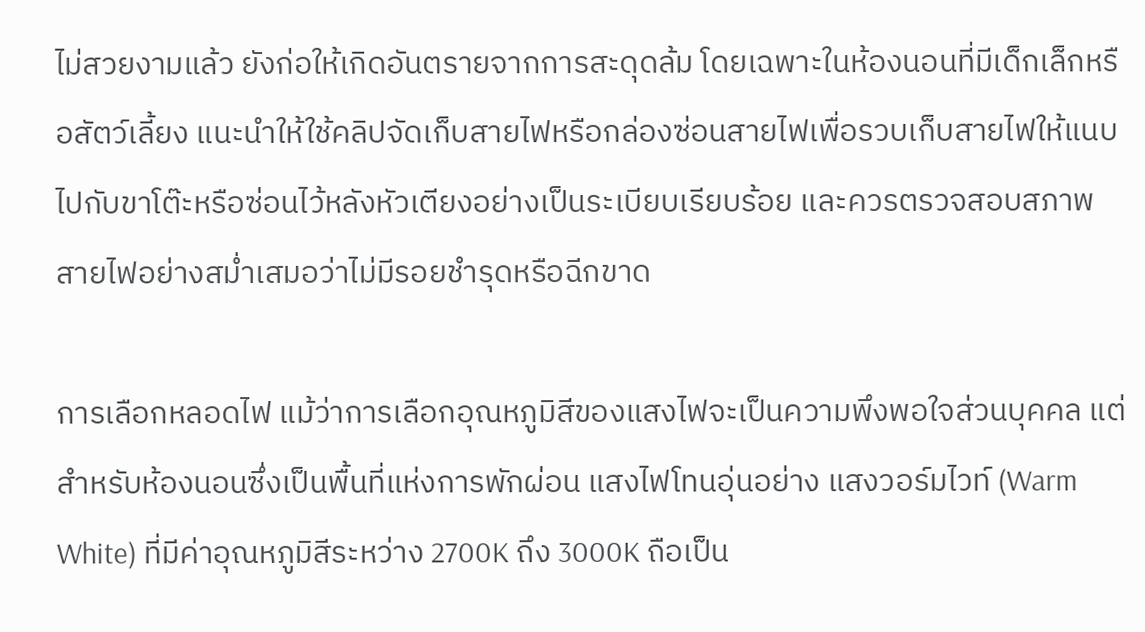ไม่สวยงามแล้ว ยังก่อให้เกิดอันตรายจากการสะดุดล้ม โดยเฉพาะในห้องนอนที่มีเด็กเล็กหรือสัตว์เลี้ยง แนะนำให้ใช้คลิปจัดเก็บสายไฟหรือกล่องซ่อนสายไฟเพื่อรวบเก็บสายไฟให้แนบไปกับขาโต๊ะหรือซ่อนไว้หลังหัวเตียงอย่างเป็นระเบียบเรียบร้อย และควรตรวจสอบสภาพสายไฟอย่างสม่ำเสมอว่าไม่มีรอยชำรุดหรือฉีกขาด

การเลือกหลอดไฟ แม้ว่าการเลือกอุณหภูมิสีของแสงไฟจะเป็นความพึงพอใจส่วนบุคคล แต่สำหรับห้องนอนซึ่งเป็นพื้นที่แห่งการพักผ่อน แสงไฟโทนอุ่นอย่าง แสงวอร์มไวท์ (Warm White) ที่มีค่าอุณหภูมิสีระหว่าง 2700K ถึง 3000K ถือเป็น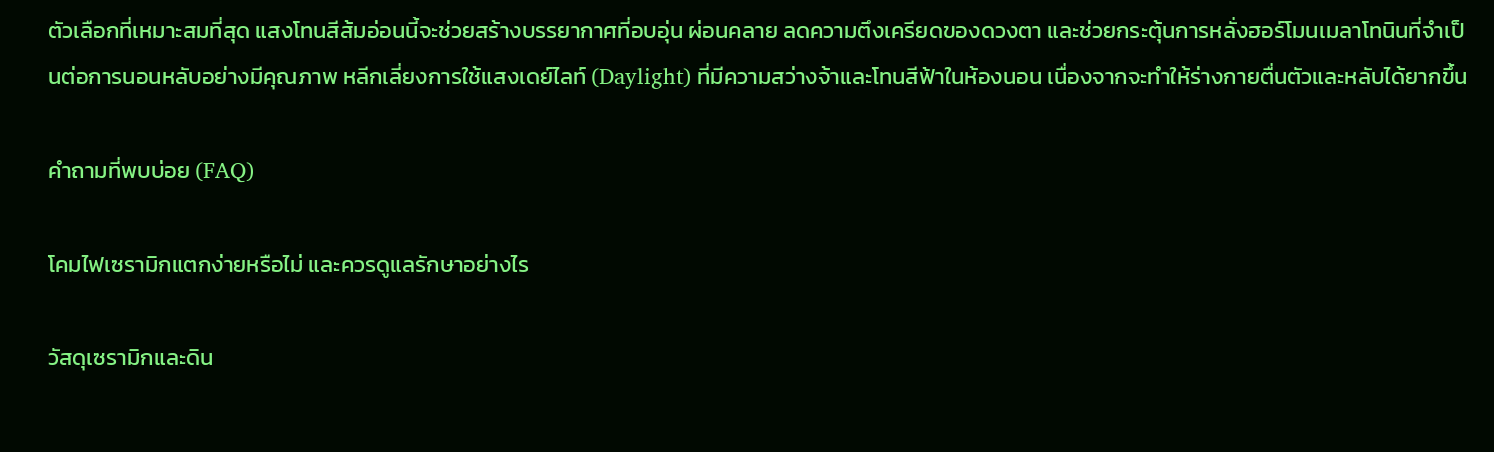ตัวเลือกที่เหมาะสมที่สุด แสงโทนสีส้มอ่อนนี้จะช่วยสร้างบรรยากาศที่อบอุ่น ผ่อนคลาย ลดความตึงเครียดของดวงตา และช่วยกระตุ้นการหลั่งฮอร์โมนเมลาโทนินที่จำเป็นต่อการนอนหลับอย่างมีคุณภาพ หลีกเลี่ยงการใช้แสงเดย์ไลท์ (Daylight) ที่มีความสว่างจ้าและโทนสีฟ้าในห้องนอน เนื่องจากจะทำให้ร่างกายตื่นตัวและหลับได้ยากขึ้น

คำถามที่พบบ่อย (FAQ)

โคมไฟเซรามิกแตกง่ายหรือไม่ และควรดูแลรักษาอย่างไร

วัสดุเซรามิกและดิน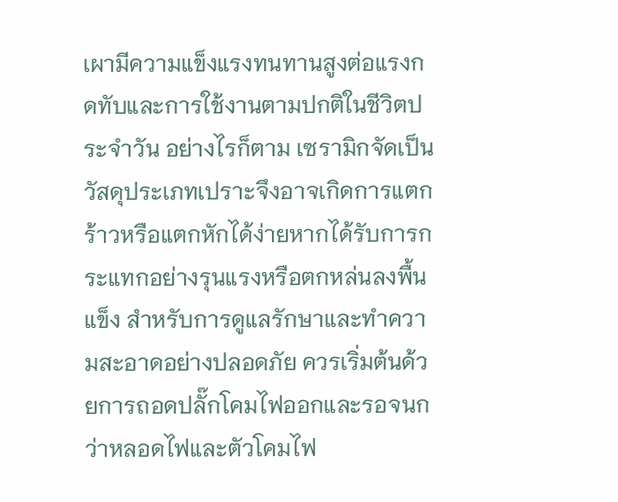เผามีความแข็งแรงทนทานสูงต่อแรงกดทับและการใช้งานตามปกติในชีวิตประจำวัน อย่างไรก็ตาม เซรามิกจัดเป็นวัสดุประเภทเปราะจึงอาจเกิดการแตกร้าวหรือแตกหักได้ง่ายหากได้รับการกระแทกอย่างรุนแรงหรือตกหล่นลงพื้นแข็ง สำหรับการดูแลรักษาและทำความสะอาดอย่างปลอดภัย ควรเริ่มต้นด้วยการถอดปลั๊กโคมไฟออกและรอจนกว่าหลอดไฟและตัวโคมไฟ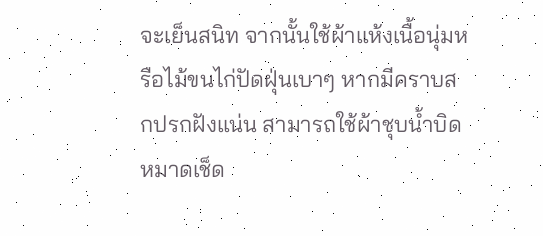จะเย็นสนิท จากนั้นใช้ผ้าแห้งเนื้อนุ่มหรือไม้ขนไก่ปัดฝุ่นเบาๆ หากมีคราบสกปรกฝังแน่น สามารถใช้ผ้าชุบน้ำบิดหมาดเช็ด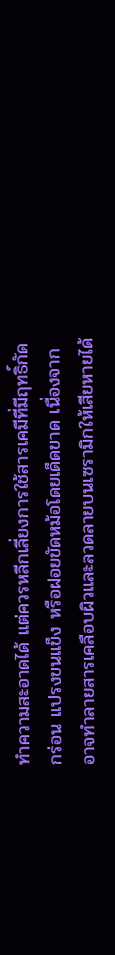ทำความสะอาดได้ แต่ควรหลีกเลี่ยงการใช้สารเคมีที่มีฤทธิ์กัดกร่อน แปรงขนแข็ง หรือฝอยขัดหม้อโดยเด็ดขาด เนื่องจากอาจทำลายสารเคลือบผิวและลวดลายบนเซรามิกให้เสียหายได้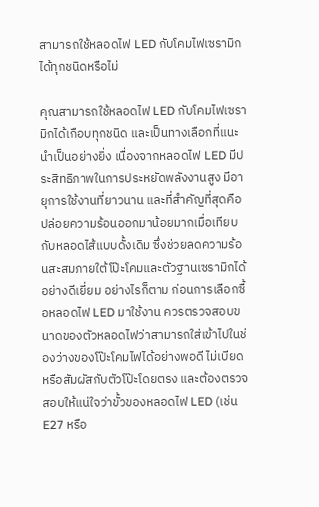สามารถใช้หลอดไฟ LED กับโคมไฟเซรามิกได้ทุกชนิดหรือไม่

คุณสามารถใช้หลอดไฟ LED กับโคมไฟเซรามิกได้เกือบทุกชนิด และเป็นทางเลือกที่แนะนำเป็นอย่างยิ่ง เนื่องจากหลอดไฟ LED มีประสิทธิภาพในการประหยัดพลังงานสูง มีอายุการใช้งานที่ยาวนาน และที่สำคัญที่สุดคือปล่อยความร้อนออกมาน้อยมากเมื่อเทียบกับหลอดไส้แบบดั้งเดิม ซึ่งช่วยลดความร้อนสะสมภายใต้โป๊ะโคมและตัวฐานเซรามิกได้อย่างดีเยี่ยม อย่างไรก็ตาม ก่อนการเลือกซื้อหลอดไฟ LED มาใช้งาน ควรตรวจสอบขนาดของตัวหลอดไฟว่าสามารถใส่เข้าไปในช่องว่างของโป๊ะโคมไฟได้อย่างพอดี ไม่เบียดหรือสัมผัสกับตัวโป๊ะโดยตรง และต้องตรวจสอบให้แน่ใจว่าขั้วของหลอดไฟ LED (เช่น E27 หรือ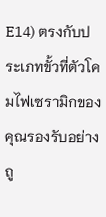E14) ตรงกับประเภทขั้วที่ตัวโคมไฟเซรามิกของคุณรองรับอย่างถู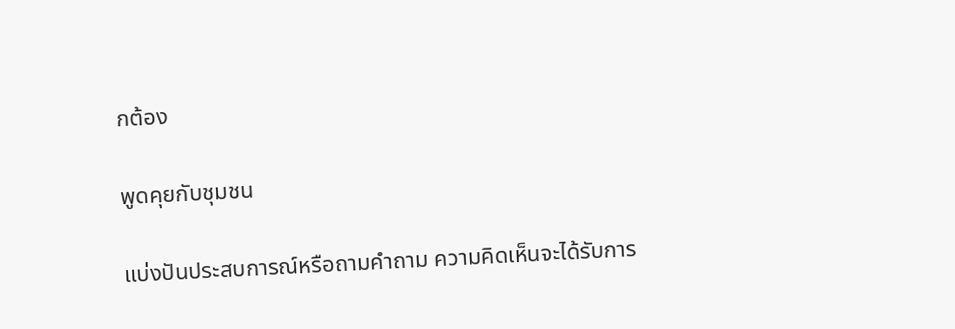กต้อง

พูดคุยกับชุมชน

แบ่งปันประสบการณ์หรือถามคำถาม ความคิดเห็นจะได้รับการ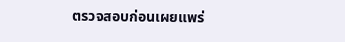ตรวจสอบก่อนเผยแพร่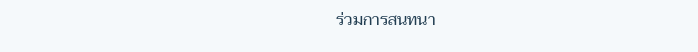ร่วมการสนทนา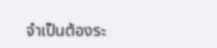จำเป็นต้องระ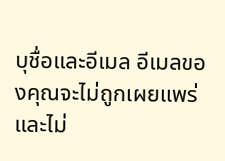บุชื่อและอีเมล อีเมลของคุณจะไม่ถูกเผยแพร่ และไม่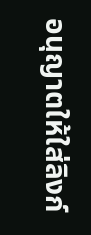อนุญาตให้ใส่ลิงก์